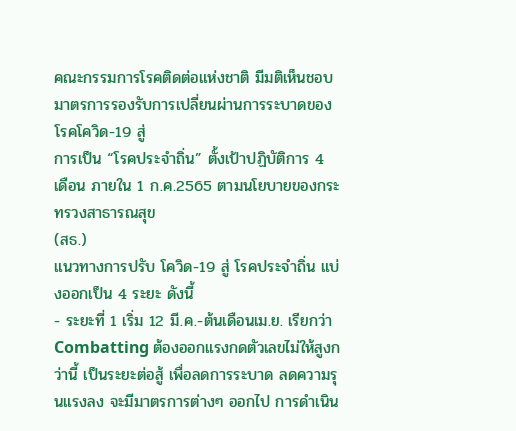คณะกรรมการโรคติดต่อแห่งชาติ มีมติเห็นชอบมาตรการรองรับการเปลี่ยนผ่านการระบาดของโรคโควิด-19 สู่
การเป็น “โรคประจำถิ่น” ตั้งเป้าปฏิบัติการ 4 เดือน ภายใน 1 ก.ค.2565 ตามนโยบายของกระทรวงสาธารณสุข
(สธ.)
แนวทางการปรับ โควิด-19 สู่ โรคประจำถิ่น แบ่งออกเป็น 4 ระยะ ดังนี้
- ระยะที่ 1 เริ่ม 12 มี.ค.-ต้นเดือนเม.ย. เรียกว่า Combatting ต้องออกแรงกดตัวเลขไม่ให้สูงกว่านี้ เป็นระยะต่อสู้ เพื่อลดการระบาด ลดความรุนแรงลง จะมีมาตรการต่างๆ ออกไป การดำเนิน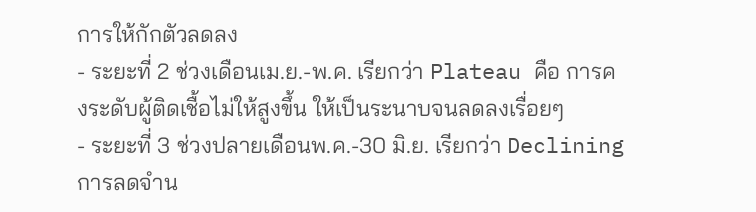การให้กักตัวลดลง
- ระยะที่ 2 ช่วงเดือนเม.ย.-พ.ค. เรียกว่า Plateau คือ การคงระดับผู้ติดเชื้อไม่ให้สูงขึ้น ให้เป็นระนาบจนลดลงเรื่อยๆ
- ระยะที่ 3 ช่วงปลายเดือนพ.ค.-30 มิ.ย. เรียกว่า Declining การลดจำน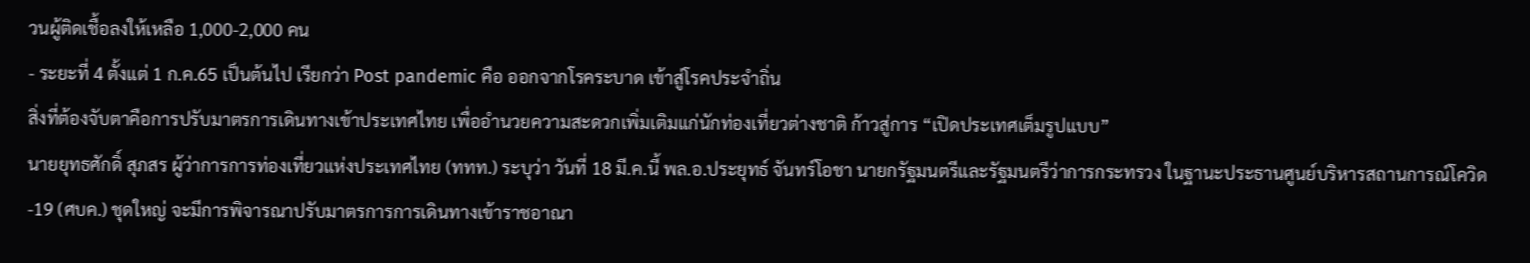วนผู้ติดเชื้อลงให้เหลือ 1,000-2,000 คน
- ระยะที่ 4 ตั้งแต่ 1 ก.ค.65 เป็นต้นไป เรียกว่า Post pandemic คือ ออกจากโรคระบาด เข้าสู่โรคประจำถิ่น
สิ่งที่ต้องจับตาคือการปรับมาตรการเดินทางเข้าประเทศไทย เพื่ออำนวยความสะดวกเพิ่มเติมแก่นักท่องเที่ยวต่างชาติ ก้าวสู่การ “เปิดประเทศเต็มรูปแบบ”
นายยุทธศักดิ์ สุภสร ผู้ว่าการการท่องเที่ยวแห่งประเทศไทย (ททท.) ระบุว่า วันที่ 18 มี.ค.นี้ พล.อ.ประยุทธ์ จันทร์โอชา นายกรัฐมนตรีและรัฐมนตรีว่าการกระทรวง ในฐานะประธานศูนย์บริหารสถานการณ์โควิด-19 (ศบค.) ชุดใหญ่ จะมีการพิจารณาปรับมาตรการการเดินทางเข้าราชอาณา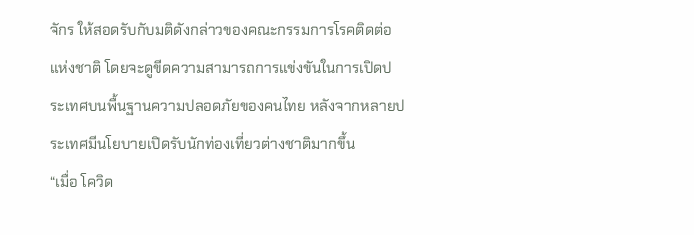จักร ให้สอดรับกับมติดังกล่าวของคณะกรรมการโรคติดต่อแห่งชาติ โดยจะดูขีดความสามารถการแข่งขันในการเปิดประเทศบนพื้นฐานความปลอดภัยของคนไทย หลังจากหลายประเทศมีนโยบายเปิดรับนักท่องเที่ยวต่างชาติมากขึ้น
“เมื่อ โควิด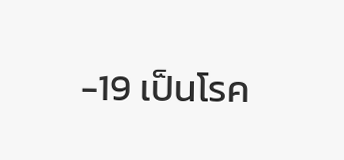-19 เป็นโรค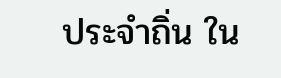ประจำถิ่น ใน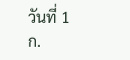วันที่ 1 ก.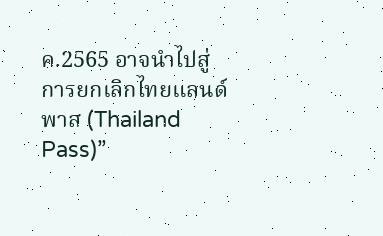ค.2565 อาจนำไปสู่การยกเลิกไทยแลนด์พาส (Thailand Pass)”